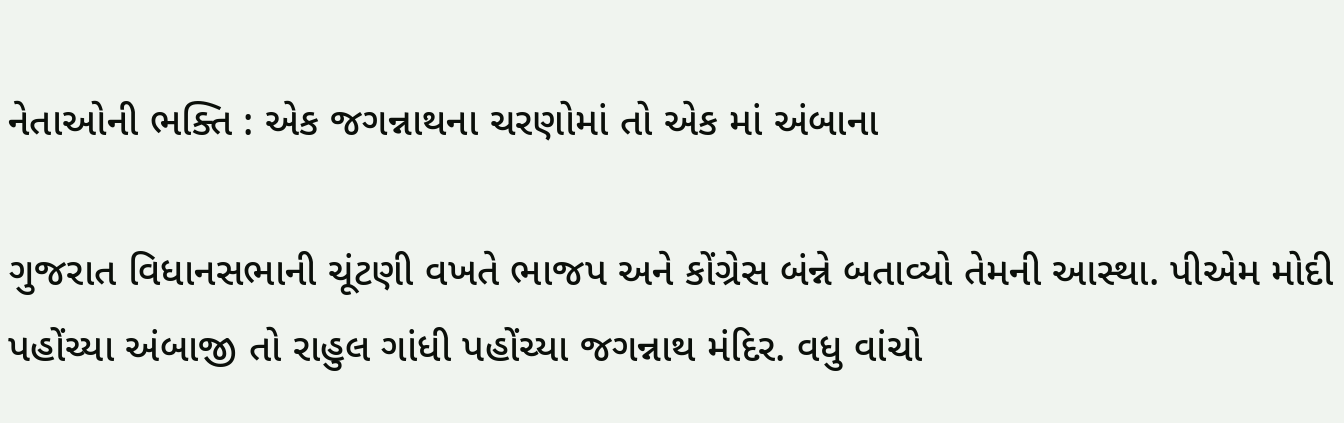નેતાઓની ભક્તિ : એક જગન્નાથના ચરણોમાં તો એક માં અંબાના

ગુજરાત વિધાનસભાની ચૂંટણી વખતે ભાજપ અને કોંગ્રેસ બંન્ને બતાવ્યો તેમની આસ્થા. પીએમ મોદી પહોંચ્યા અંબાજી તો રાહુલ ગાંધી પહોંચ્યા જગન્નાથ મંદિર. વધુ વાંચો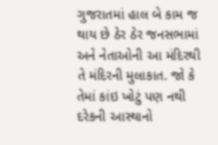ગુજરાતમાં હાલ બે કામ જ થાય છે ઠેર ઠેર જનસભામાં અને નેતાઓની આ મંદિરથી તે મંદિરની મુલાકાત. જો કે તેમાં કાંઇ ખોટું પણ નથી દરેકની આસ્થાનો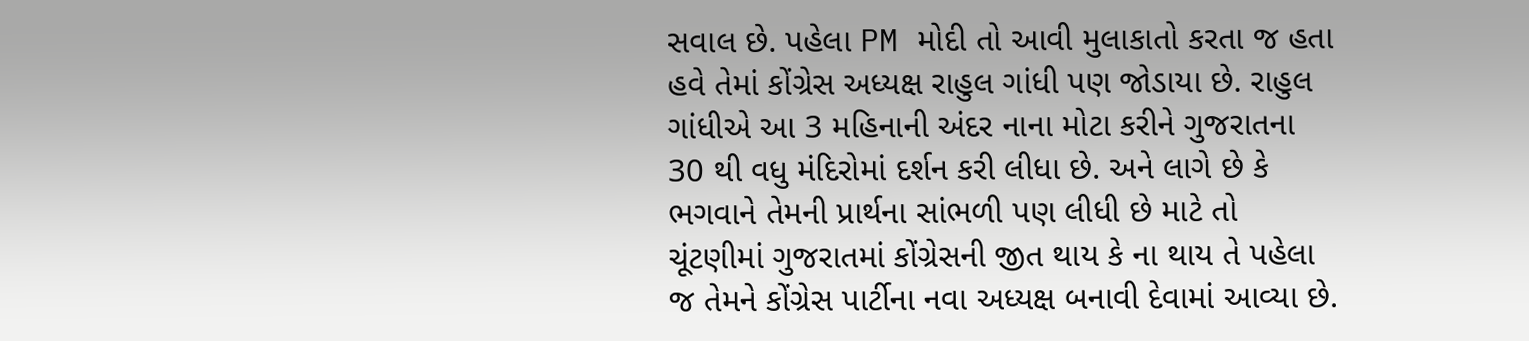સવાલ છે. પહેલા PM મોદી તો આવી મુલાકાતો કરતા જ હતા હવે તેમાં કોંગ્રેસ અધ્યક્ષ રાહુલ ગાંધી પણ જોડાયા છે. રાહુલ ગાંધીએ આ 3 મહિનાની અંદર નાના મોટા કરીને ગુજરાતના 30 થી વધુ મંદિરોમાં દર્શન કરી લીધા છે. અને લાગે છે કે ભગવાને તેમની પ્રાર્થના સાંભળી પણ લીધી છે માટે તો ચૂંટણીમાં ગુજરાતમાં કોંગ્રેસની જીત થાય કે ના થાય તે પહેલા જ તેમને કોંગ્રેસ પાર્ટીના નવા અધ્યક્ષ બનાવી દેવામાં આવ્યા છે.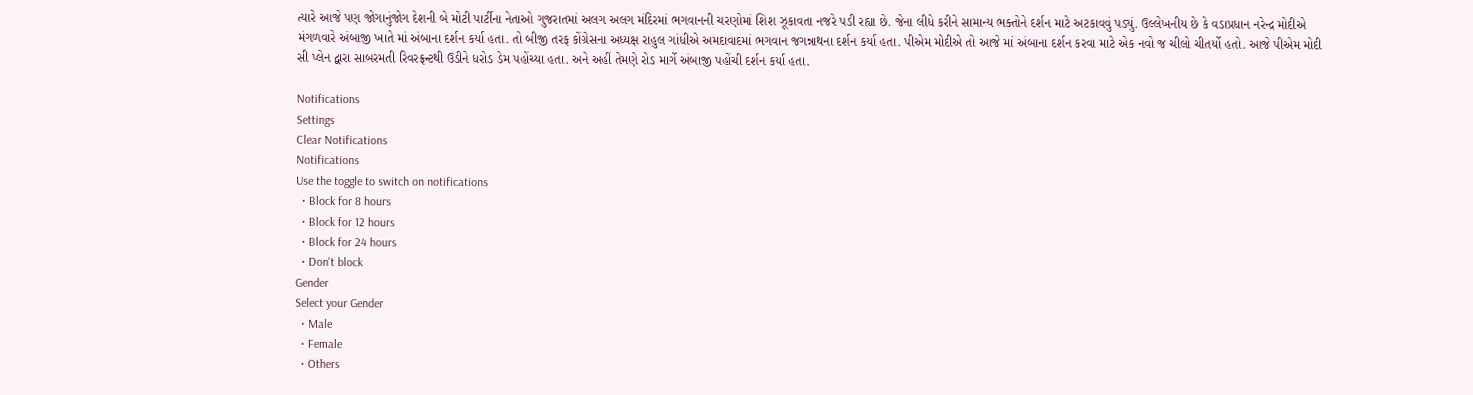ત્યારે આજે પણ જોગાનુંજોગ દેશની બે મોટી પાર્ટીના નેતાઓ ગુજરાતમાં અલગ અલગ મંદિરમાં ભગવાનની ચરણોમાં શિશ ઝૂકાવતા નજરે પડી રહ્યા છે. જેના લીધે કરીને સામાન્ય ભક્તોને દર્શન માટે અટકાવવું પડ્યું. ઉલ્લેખનીય છે કે વડાપ્રધાન નરેન્દ્ર મોદીએ મંગળવારે અંબાજી ખાતે માં અંબાના દર્શન કર્યા હતા. તો બીજી તરફ કોંગ્રેસના અધ્યક્ષ રાહુલ ગાંધીએ અમદાવાદમાં ભગવાન જગન્નાથના દર્શન કર્યા હતા. પીએમ મોદીએ તો આજે માં અંબાના દર્શન કરવા માટે એક નવો જ ચીલો ચીતર્યો હતો. આજે પીએમ મોદી સી પ્લેન દ્વારા સાબરમતી રિવરફ્રન્ટથી ઉડીને ધરોડ ડેમ પહોંચ્યા હતા. અને અહીં તેમણે રોડ માર્ગે અંબાજી પહોંચી દર્શન કર્યા હતા.

Notifications
Settings
Clear Notifications
Notifications
Use the toggle to switch on notifications
  • Block for 8 hours
  • Block for 12 hours
  • Block for 24 hours
  • Don't block
Gender
Select your Gender
  • Male
  • Female
  • Others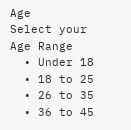Age
Select your Age Range
  • Under 18
  • 18 to 25
  • 26 to 35
  • 36 to 45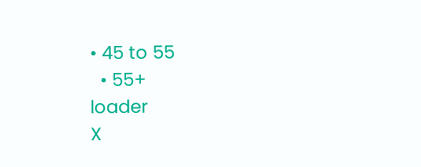• 45 to 55
  • 55+
loader
X